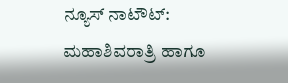ನ್ಯೂಸ್ ನಾಟೌಟ್: ಮಹಾಶಿವರಾತ್ರಿ ಹಾಗೂ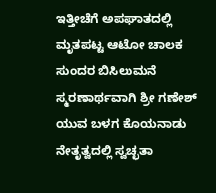ಇತ್ತೀಚೆಗೆ ಅಪಘಾತದಲ್ಲಿ ಮೃತಪಟ್ಟ ಆಟೋ ಚಾಲಕ ಸುಂದರ ಬಿಸಿಲುಮನೆ ಸ್ಮರಣಾರ್ಥವಾಗಿ ಶ್ರೀ ಗಣೇಶ್ ಯುವ ಬಳಗ ಕೊಯನಾಡು ನೇತೃತ್ವದಲ್ಲಿ ಸ್ವಚ್ಛತಾ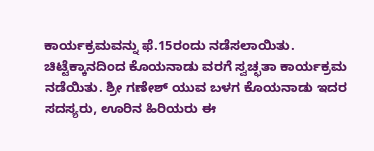ಕಾರ್ಯಕ್ರಮವನ್ನು ಫೆ.15ರಂದು ನಡೆಸಲಾಯಿತು.
ಚಿಟ್ಟೆಕ್ಕಾನದಿಂದ ಕೊಯನಾಡು ವರಗೆ ಸ್ವಚ್ಛತಾ ಕಾರ್ಯಕ್ರಮ ನಡೆಯಿತು. ಶ್ರೀ ಗಣೇಶ್ ಯುವ ಬಳಗ ಕೊಯನಾಡು ಇದರ ಸದಸ್ಯರು, ಊರಿನ ಹಿರಿಯರು ಈ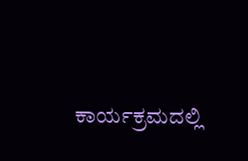ಕಾರ್ಯಕ್ರಮದಲ್ಲಿ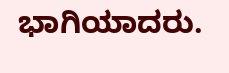ಭಾಗಿಯಾದರು.